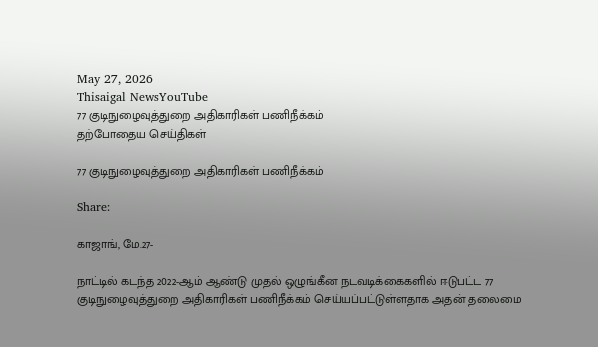May 27, 2026
Thisaigal NewsYouTube
77 குடிநுழைவுத்துறை அதிகாரிகள் பணிநீக்கம்
தற்போதைய செய்திகள்

77 குடிநுழைவுத்துறை அதிகாரிகள் பணிநீக்கம்

Share:

காஜாங், மே.27-

நாட்டில் கடந்த 2022-ஆம் ஆண்டு முதல் ஒழுங்கீன நடவடிக்கைகளில் ஈடுபட்ட 77 குடிநுழைவுத்துறை அதிகாரிகள் பணிநீக்கம் செய்யப்பட்டுள்ளதாக அதன் தலைமை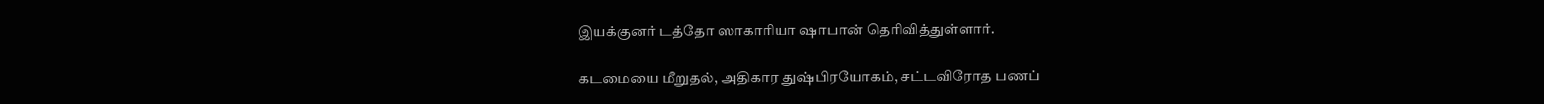இயக்குனர் டத்தோ ஸாகாரியா ஷாபான் தெரிவித்துள்ளார்.

கடமையை மீறுதல், அதிகார துஷ்பிரயோகம், சட்டவிரோத பணப்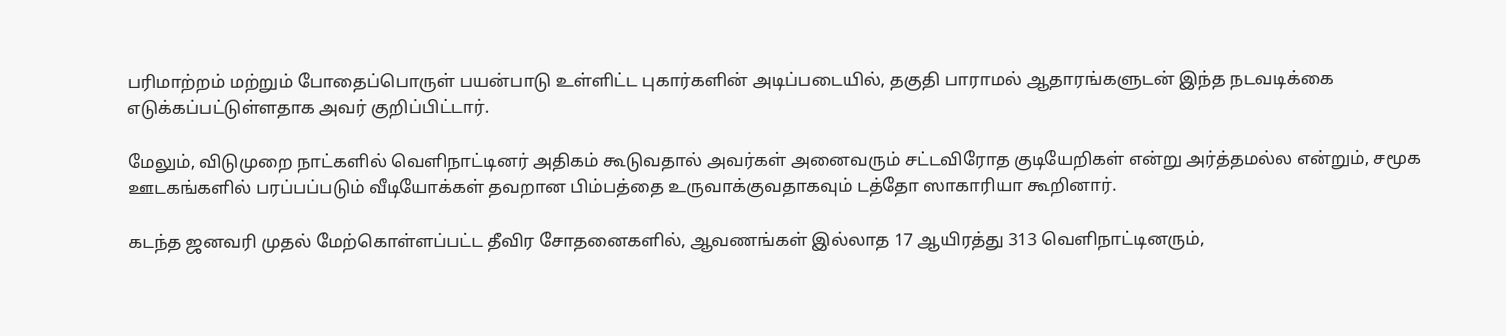பரிமாற்றம் மற்றும் போதைப்பொருள் பயன்பாடு உள்ளிட்ட புகார்களின் அடிப்படையில், தகுதி பாராமல் ஆதாரங்களுடன் இந்த நடவடிக்கை எடுக்கப்பட்டுள்ளதாக அவர் குறிப்பிட்டார்.

மேலும், விடுமுறை நாட்களில் வெளிநாட்டினர் அதிகம் கூடுவதால் அவர்கள் அனைவரும் சட்டவிரோத குடியேறிகள் என்று அர்த்தமல்ல என்றும், சமூக ஊடகங்களில் பரப்பப்படும் வீடியோக்கள் தவறான பிம்பத்தை உருவாக்குவதாகவும் டத்தோ ஸாகாரியா கூறினார்.

கடந்த ஜனவரி முதல் மேற்கொள்ளப்பட்ட தீவிர சோதனைகளில், ஆவணங்கள் இல்லாத 17 ஆயிரத்து 313 வெளிநாட்டினரும்,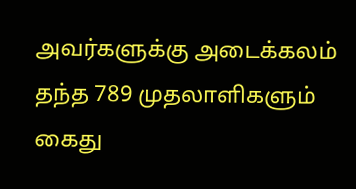அவர்களுக்கு அடைக்கலம் தந்த 789 முதலாளிகளும் கைது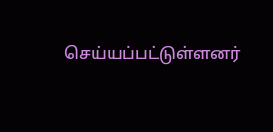செய்யப்பட்டுள்ளனர்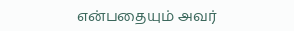என்பதையும் அவர்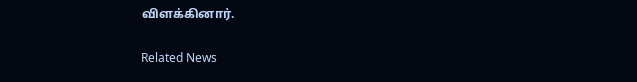விளக்கினார்.

Related News